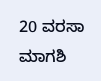20 ವರಸಾ ಮಾಗಶಿ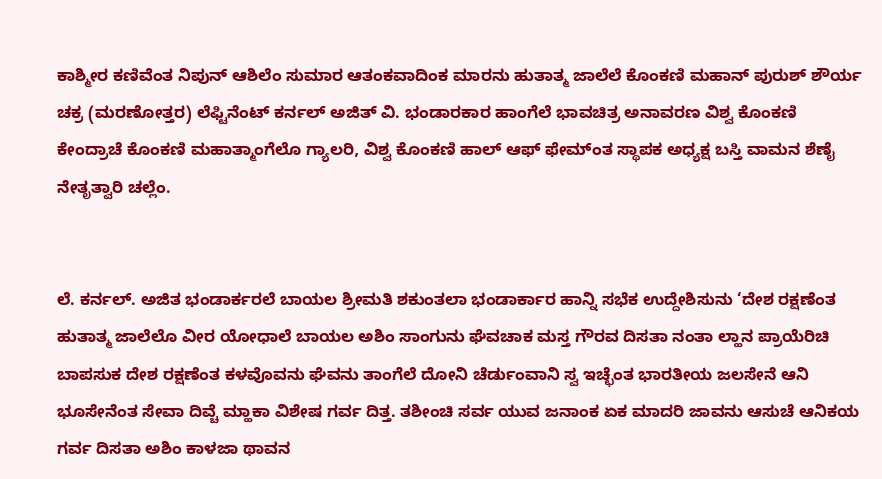ಕಾಶ್ಮೀರ ಕಣಿವೆಂತ ನಿಪುನ್ ಆಶಿಲೆಂ ಸುಮಾರ ಆತಂಕವಾದಿಂಕ ಮಾರನು ಹುತಾತ್ಮ ಜಾಲೆಲೆ ಕೊಂಕಣಿ ಮಹಾನ್ ಪುರುಶ್ ಶೌರ್ಯ ಚಕ್ರ (ಮರಣೋತ್ತರ) ಲೆಫ್ಟಿನೆಂಟ್ ಕರ್ನಲ್ ಅಜಿತ್ ವಿ. ಭಂಡಾರಕಾರ ಹಾಂಗೆಲೆ ಭಾವಚಿತ್ರ ಅನಾವರಣ ವಿಶ್ವ ಕೊಂಕಣಿ ಕೇಂದ್ರಾಚೆ ಕೊಂಕಣಿ ಮಹಾತ್ಮಾಂಗೆಲೊ ಗ್ಯಾಲರಿ, ವಿಶ್ವ ಕೊಂಕಣಿ ಹಾಲ್ ಆಫ್ ಫೇಮ್ಂತ ಸ್ಥಾಪಕ ಅಧ್ಯಕ್ಷ ಬಸ್ತಿ ವಾಮನ ಶೆಣೈ ನೇತೃತ್ವಾರಿ ಚಲ್ಲೆಂ.


ಲೆ. ಕರ್ನಲ್. ಅಜಿತ ಭಂಡಾರ್ಕರಲೆ ಬಾಯಲ ಶ್ರೀಮತಿ ಶಕುಂತಲಾ ಭಂಡಾರ್ಕಾರ ಹಾನ್ನಿ ಸಭೆಕ ಉದ್ದೇಶಿಸುನು ‘ದೇಶ ರಕ್ಷಣೆಂತ ಹುತಾತ್ಮ ಜಾಲೆಲೊ ವೀರ ಯೋಧಾಲೆ ಬಾಯಲ ಅಶಿಂ ಸಾಂಗುನು ಘೆವಚಾಕ ಮಸ್ತ ಗೌರವ ದಿಸತಾ ನಂತಾ ಲ್ಹಾನ ಪ್ರಾಯೆರಿಚಿ ಬಾಪಸುಕ ದೇಶ ರಕ್ಷಣೆಂತ ಕಳವೊವನು ಘೆವನು ತಾಂಗೆಲೆ ದೋನಿ ಚೆರ್ಡುಂವಾನಿ ಸ್ವ ಇಚ್ಛೆಂತ ಭಾರತೀಯ ಜಲಸೇನೆ ಆನಿ ಭೂಸೇನೆಂತ ಸೇವಾ ದಿವ್ಚೆ ಮ್ಹಾಕಾ ವಿಶೇಷ ಗರ್ವ ದಿತ್ತ. ತಶೀಂಚಿ ಸರ್ವ ಯುವ ಜನಾಂಕ ಏಕ ಮಾದರಿ ಜಾವನು ಆಸುಚೆ ಆನಿಕಯ ಗರ್ವ ದಿಸತಾ ಅಶಿಂ ಕಾಳಜಾ ಥಾವನ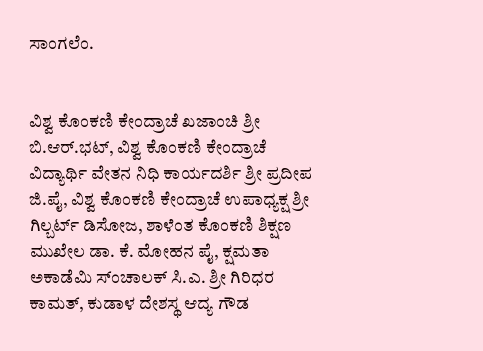ಸಾಂಗಲೆಂ.


ವಿಶ್ವ ಕೊಂಕಣಿ ಕೇಂದ್ರಾಚೆ ಖಜಾಂಚಿ ಶ್ರೀ ಬಿ.ಆರ್.ಭಟ್, ವಿಶ್ವ ಕೊಂಕಣಿ ಕೇಂದ್ರಾಚೆ ವಿದ್ಯಾರ್ಥಿ ವೇತನ ನಿಧಿ ಕಾರ್ಯದರ್ಶಿ ಶ್ರೀ ಪ್ರದೀಪ ಜಿ.ಪೈ, ವಿಶ್ವ ಕೊಂಕಣಿ ಕೇಂದ್ರಾಚೆ ಉಪಾಧ್ಯಕ್ಷ ಶ್ರೀ ಗಿಲ್ಬರ್ಟ್ ಡಿಸೋಜ, ಶಾಳೆಂತ ಕೊಂಕಣಿ ಶಿಕ್ಷಣ ಮುಖೇಲ ಡಾ. ಕೆ. ಮೋಹನ ಪೈ, ಕ್ಷಮತಾ ಅಕಾಡೆಮಿ ಸ್ಂಚಾಲಕ್ ಸಿ.ಎ. ಶ್ರೀ ಗಿರಿಧರ ಕಾಮತ್, ಕುಡಾಳ ದೇಶಸ್ಥ ಆದ್ಯ ಗೌಡ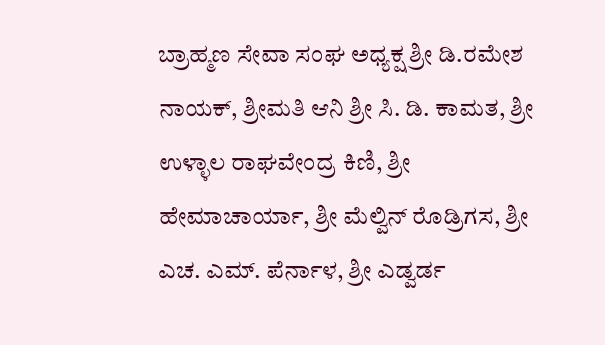ಬ್ರಾಹ್ಮಣ ಸೇವಾ ಸಂಘ ಅಧ್ಯಕ್ಷ ಶ್ರೀ ಡಿ.ರಮೇಶ ನಾಯಕ್, ಶ್ರೀಮತಿ ಆನಿ ಶ್ರೀ ಸಿ. ಡಿ. ಕಾಮತ, ಶ್ರೀ ಉಳ್ಳಾಲ ರಾಘವೇಂದ್ರ ಕಿಣಿ, ಶ್ರೀ ಹೇಮಾಚಾರ್ಯಾ, ಶ್ರೀ ಮೆಲ್ವಿನ್ ರೊಡ್ರಿಗಸ, ಶ್ರೀ ಎಚ. ಎಮ್. ಪೆರ್ನಾಳ, ಶ್ರೀ ಎಡ್ವರ್ಡ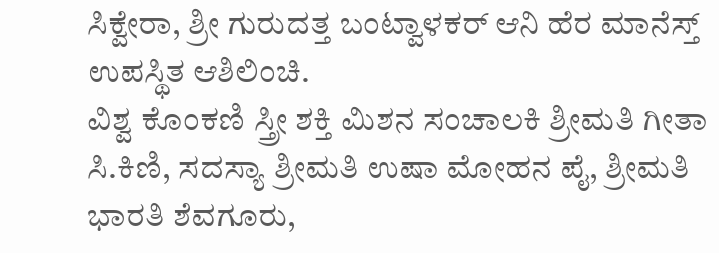ಸಿಕ್ವೇರಾ, ಶ್ರೀ ಗುರುದತ್ತ ಬಂಟ್ವಾಳಕರ್ ಆನಿ ಹೆರ ಮಾನೆಸ್ತ್ ಉಪಸ್ಥಿತ ಆಶಿಲಿಂಚಿ.
ವಿಶ್ವ ಕೊಂಕಣಿ ಸ್ತ್ರೀ ಶಕ್ತಿ ಮಿಶನ ಸಂಚಾಲಕಿ ಶ್ರೀಮತಿ ಗೀತಾ ಸಿ.ಕಿಣಿ, ಸದಸ್ಯಾ ಶ್ರೀಮತಿ ಉಷಾ ಮೋಹನ ಪೈ, ಶ್ರೀಮತಿ ಭಾರತಿ ಶೆವಗೂರು,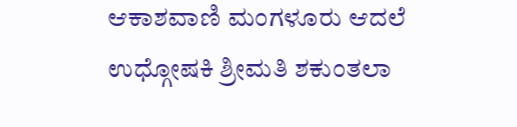ಆಕಾಶವಾಣಿ ಮಂಗಳೂರು ಆದಲೆ ಉಧ್ಗೋಷಕಿ ಶ್ರೀಮತಿ ಶಕುಂತಲಾ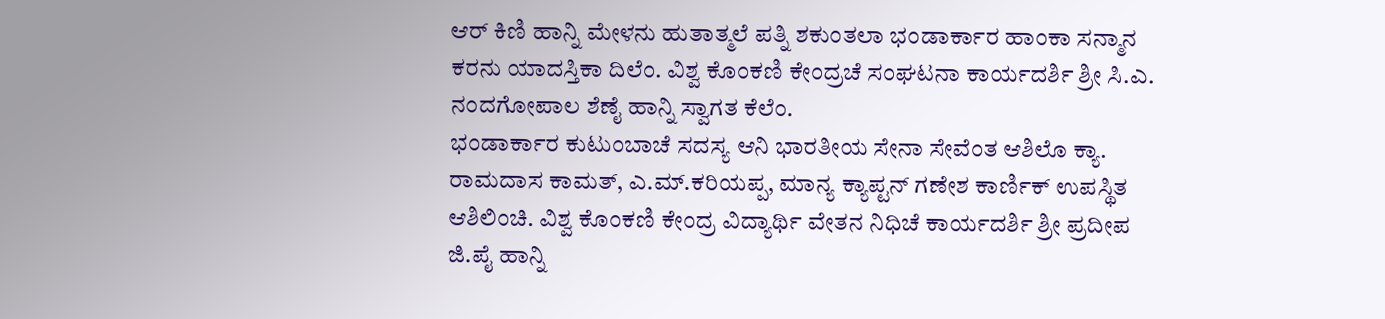ಆರ್ ಕಿಣಿ ಹಾನ್ನಿ ಮೇಳನು ಹುತಾತ್ಮಲೆ ಪತ್ನಿ ಶಕುಂತಲಾ ಭಂಡಾರ್ಕಾರ ಹಾಂಕಾ ಸನ್ಮಾನ ಕರನು ಯಾದಸ್ತಿಕಾ ದಿಲೆಂ. ವಿಶ್ವ ಕೊಂಕಣಿ ಕೇಂದ್ರಚೆ ಸಂಘಟನಾ ಕಾರ್ಯದರ್ಶಿ ಶ್ರೀ ಸಿ.ಎ. ನಂದಗೋಪಾಲ ಶೆಣೈ ಹಾನ್ನಿ ಸ್ವಾಗತ ಕೆಲೆಂ.
ಭಂಡಾರ್ಕಾರ ಕುಟುಂಬಾಚೆ ಸದಸ್ಯ ಆನಿ ಭಾರತೀಯ ಸೇನಾ ಸೇವೆಂತ ಆಶಿಲೊ ಕ್ಯಾ. ರಾಮದಾಸ ಕಾಮತ್, ಎ.ಮ್.ಕರಿಯಪ್ಪ, ಮಾನ್ಯ ಕ್ಯಾಪ್ಟನ್ ಗಣೇಶ ಕಾರ್ಣಿಕ್ ಉಪಸ್ಥಿತ ಆಶಿಲಿಂಚಿ. ವಿಶ್ವ ಕೊಂಕಣಿ ಕೇಂದ್ರ ವಿದ್ಯಾರ್ಥಿ ವೇತನ ನಿಧಿಚೆ ಕಾರ್ಯದರ್ಶಿ ಶ್ರೀ ಪ್ರದೀಪ ಜಿ.ಪೈ ಹಾನ್ನಿ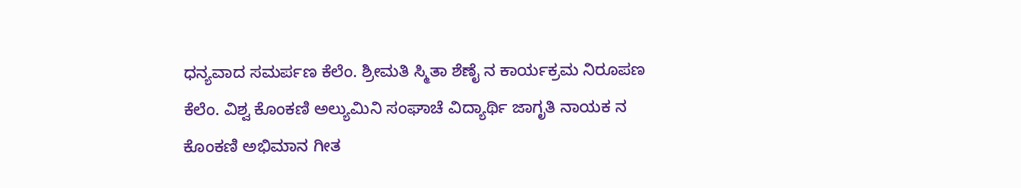ಧನ್ಯವಾದ ಸಮರ್ಪಣ ಕೆಲೆಂ. ಶ್ರೀಮತಿ ಸ್ಮಿತಾ ಶೆಣೈ ನ ಕಾರ್ಯಕ್ರಮ ನಿರೂಪಣ ಕೆಲೆಂ. ವಿಶ್ವ ಕೊಂಕಣಿ ಅಲ್ಯುಮಿನಿ ಸಂಘಾಚೆ ವಿದ್ಯಾರ್ಥಿ ಜಾಗೃತಿ ನಾಯಕ ನ ಕೊಂಕಣಿ ಅಭಿಮಾನ ಗೀತ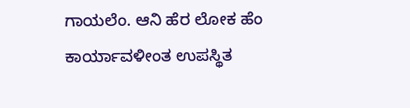ಗಾಯಲೆಂ. ಆನಿ ಹೆರ ಲೋಕ ಹೆಂ ಕಾರ್ಯಾವಳೀಂತ ಉಪಸ್ಥಿತ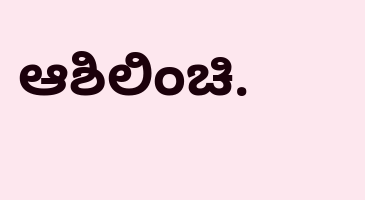ಆಶಿಲಿಂಚಿ.